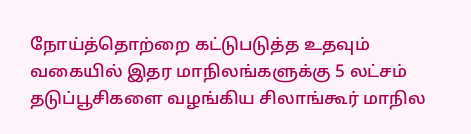நோய்த்தொற்றை கட்டுபடுத்த உதவும் வகையில் இதர மாநிலங்களுக்கு 5 லட்சம் தடுப்பூசிகளை வழங்கிய சிலாங்கூர் மாநில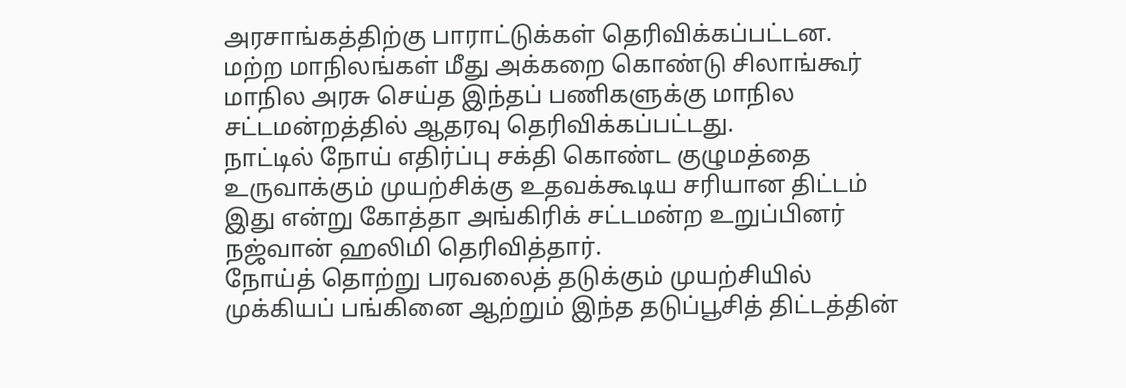அரசாங்கத்திற்கு பாராட்டுக்கள் தெரிவிக்கப்பட்டன.
மற்ற மாநிலங்கள் மீது அக்கறை கொண்டு சிலாங்கூர் மாநில அரசு செய்த இந்தப் பணிகளுக்கு மாநில சட்டமன்றத்தில் ஆதரவு தெரிவிக்கப்பட்டது.
நாட்டில் நோய் எதிர்ப்பு சக்தி கொண்ட குழுமத்தை உருவாக்கும் முயற்சிக்கு உதவக்கூடிய சரியான திட்டம் இது என்று கோத்தா அங்கிரிக் சட்டமன்ற உறுப்பினர் நஜ்வான் ஹலிமி தெரிவித்தார்.
நோய்த் தொற்று பரவலைத் தடுக்கும் முயற்சியில் முக்கியப் பங்கினை ஆற்றும் இந்த தடுப்பூசித் திட்டத்தின்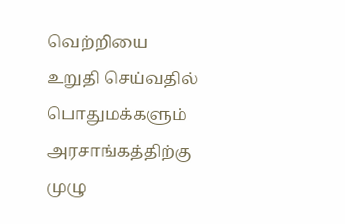வெற்றியை உறுதி செய்வதில் பொதுமக்களும் அரசாங்கத்திற்கு முழு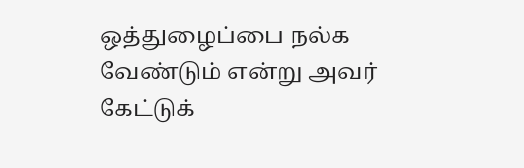ஒத்துழைப்பை நல்க வேண்டும் என்று அவர் கேட்டுக்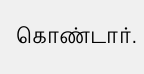கொண்டார்.